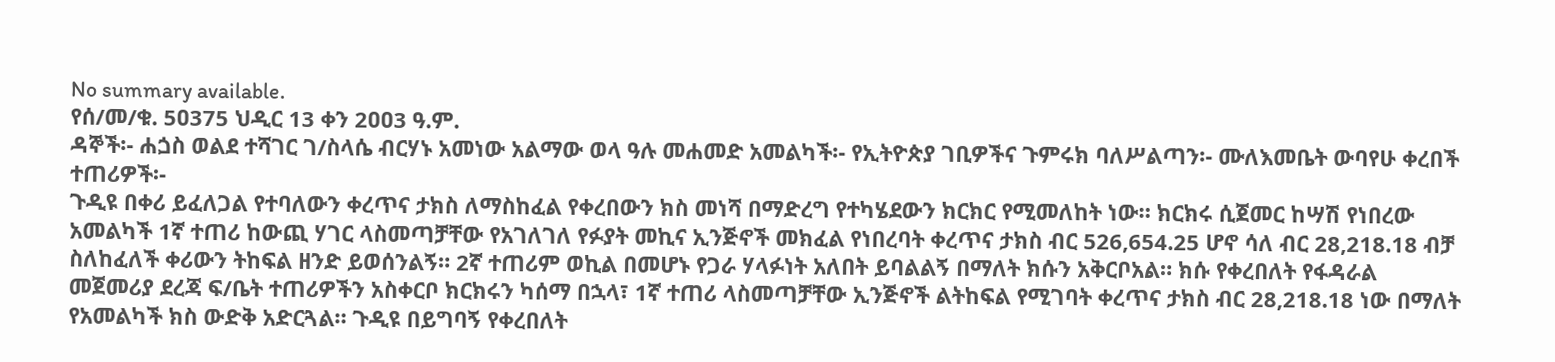No summary available.
የሰ/መ/ቁ. 5ዐ375 ህዲር 13 ቀን 2ዐዐ3 ዓ.ም.
ዳኞች፡- ሐጏስ ወልደ ተሻገር ገ/ስላሴ ብርሃኑ አመነው አልማው ወላ ዓሉ መሐመድ አመልካች፡- የኢትዮጵያ ገቢዎችና ጉምሩክ ባለሥልጣን፡- ሙለእመቤት ውባየሁ ቀረበች ተጠሪዎች፡-
ጉዲዩ በቀሪ ይፈለጋል የተባለውን ቀረጥና ታክስ ለማስከፈል የቀረበውን ክስ መነሻ በማድረግ የተካሄደውን ክርክር የሚመለከት ነው። ክርክሩ ሲጀመር ከሣሽ የነበረው አመልካች 1ኛ ተጠሪ ከውጪ ሃገር ላስመጣቻቸው የአገለገለ የፉያት መኪና ኢንጅኖች መክፈል የነበረባት ቀረጥና ታክስ ብር 526,654.25 ሆኖ ሳለ ብር 28,218.18 ብቻ ስለከፈለች ቀሪውን ትከፍል ዘንድ ይወሰንልኝ። 2ኛ ተጠሪም ወኪል በመሆኑ የጋራ ሃላፉነት አለበት ይባልልኝ በማለት ክሱን አቅርቦአል። ክሱ የቀረበለት የፋዳራል መጀመሪያ ደረጃ ፍ/ቤት ተጠሪዎችን አስቀርቦ ክርክሩን ካሰማ በኋላ፣ 1ኛ ተጠሪ ላስመጣቻቸው ኢንጅኖች ልትከፍል የሚገባት ቀረጥና ታክስ ብር 28,218.18 ነው በማለት የአመልካች ክስ ውድቅ አድርጓል። ጉዲዩ በይግባኝ የቀረበለት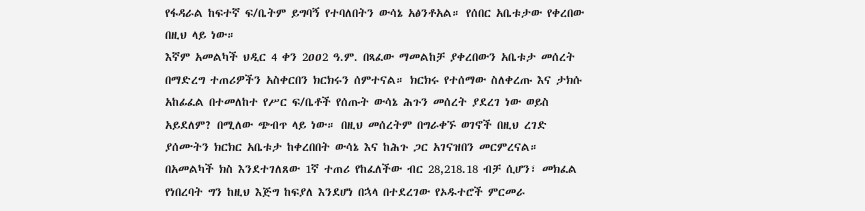የፋዳራል ከፍተኛ ፍ/ቤትም ይግባኝ የተባለበትን ውሳኔ አፅንቶአል። የሰበር አቤቱታው የቀረበው በዚህ ላይ ነው።
እኛም አመልካች ህዲር 4 ቀን 2ዐዐ2 ዓ.ም. በጻፈው ማመልከቻ ያቀረበውን አቤቱታ መሰረት በማድረግ ተጠሪዎችን አስቀርበን ክርክሩን ሰምተናል። ክርክሩ የተሰማው ስለቀረጡ እና ታክሱ አከፊፈል በተመለከተ የሥር ፍ/ቤቶች የሰጡት ውሳኔ ሕጉን መሰረት ያደረገ ነው ወይስ አይደለም? በሚለው ጭብጥ ላይ ነው። በዚህ መሰረትም በግራቀኙ ወገኖች በዚህ ረገድ ያሰሙትን ክርክር አቤቱታ ከቀረበበት ውሳኔ እና ከሕጉ ጋር አገናዝበን መርምረናል።
በአመልካች ክስ እንደተገለጸው 1ኛ ተጠሪ የከፈለችው ብር 28,218.18 ብቻ ሲሆን፣ መክፈል የነበረባት ግን ከዚህ እጅግ ከፍያለ እንደሆነ በኋላ በተደረገው የኦዱተሮች ምርመራ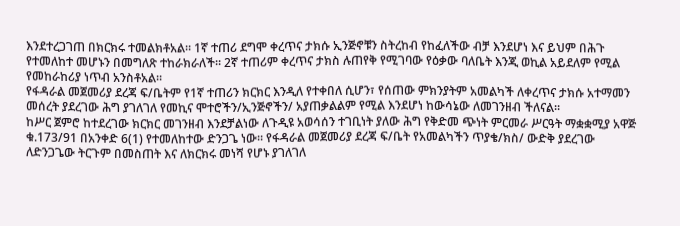እንደተረጋገጠ በክርክሩ ተመልክቶአል። 1ኛ ተጠሪ ደግሞ ቀረጥና ታክሱ ኢንጅኖቹን ስትረከብ የከፈለችው ብቻ እንደሆነ እና ይህም በሕጉ የተመለከተ መሆኑን በመግለጽ ተከራክራለች። 2ኛ ተጠሪም ቀረጥና ታክስ ሉጠየቅ የሚገባው የዕቃው ባለቤት እንጂ ወኪል አይደለም የሚል የመከራከሪያ ነጥብ አንስቶአል።
የፋዳራል መጀመሪያ ደረጃ ፍ/ቤትም የ1ኛ ተጠሪን ክርክር እንዲለ የተቀበለ ሲሆን፣ የሰጠው ምክንያትም አመልካች ለቀረጥና ታክሱ አተማመን መሰረት ያደረገው ሕግ ያገለገለ የመኪና ሞተሮችን/ኢንጅኖችን/ አያጠቃልልም የሚል እንደሆነ ከውሳኔው ለመገንዘብ ችለናል።
ከሥር ጀምሮ ከተደረገው ክርክር መገንዘብ እንደቻልነው ለጉዲዩ አወሳሰን ተገቢነት ያለው ሕግ የቅድመ ጭነት ምርመራ ሥርዓት ማቋቋሚያ አዋጅ ቁ.173/91 በአንቀድ 6(1) የተመለከተው ድንጋጌ ነው። የፋዳራል መጀመሪያ ደረጃ ፍ/ቤት የአመልካችን ጥያቄ/ክስ/ ውድቅ ያደረገው ለድንጋጌው ትርጉም በመስጠት እና ለክርክሩ መነሻ የሆኑ ያገለገለ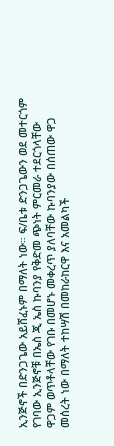ኢንጅኖች በድንጋጌው አይሸፈኑም በማለት ነው። ፍ/ቤቱ ድንጋጌውን ወደ መተርጎም የገባው ኢንጅኖቹ በኤስ ጂ ኤስ ኩባንያ የቅድመ ጭነት ምርመራ ተደርጎላቸው ዋጋም ወጥቶላቸው የገቡ በመሆኑ መቀረጥ ያለባቸው ኩባንያው በሰጠው ዋጋ መሰረት ነው በማለት ተከሣሽ በመከራከርዋ እና አመልካች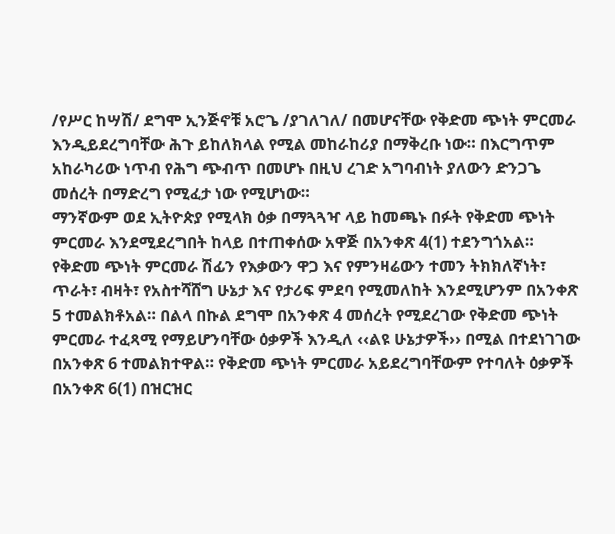/የሥር ከሣሽ/ ደግሞ ኢንጅኖቹ አሮጌ /ያገለገለ/ በመሆናቸው የቅድመ ጭነት ምርመራ እንዲይደረግባቸው ሕጉ ይከለክላል የሚል መከራከሪያ በማቅረቡ ነው። በእርግጥም አከራካሪው ነጥብ የሕግ ጭብጥ በመሆኑ በዚህ ረገድ አግባብነት ያለውን ድንጋጌ መሰረት በማድረግ የሚፈታ ነው የሚሆነው።
ማንኛውም ወደ ኢትዮጵያ የሚላክ ዕቃ በማጓጓዣ ላይ ከመጫኑ በፉት የቅድመ ጭነት ምርመራ እንደሚደረግበት ከላይ በተጠቀሰው አዋጅ በአንቀጽ 4(1) ተደንግጎአል። የቅድመ ጭነት ምርመራ ሽፊን የእቃውን ዋጋ እና የምንዛሬውን ተመን ትክክለኛነት፣ ጥራት፣ ብዛት፣ የአስተሻሸግ ሁኔታ እና የታሪፍ ምደባ የሚመለከት እንደሚሆንም በአንቀጽ 5 ተመልክቶአል። በልላ በኩል ደግሞ በአንቀጽ 4 መሰረት የሚደረገው የቅድመ ጭነት ምርመራ ተፈጻሚ የማይሆንባቸው ዕቃዎች እንዲለ ‹‹ልዩ ሁኔታዎች›› በሚል በተደነገገው በአንቀጽ 6 ተመልክተዋል። የቅድመ ጭነት ምርመራ አይደረግባቸውም የተባለት ዕቃዎች በአንቀጽ 6(1) በዝርዝር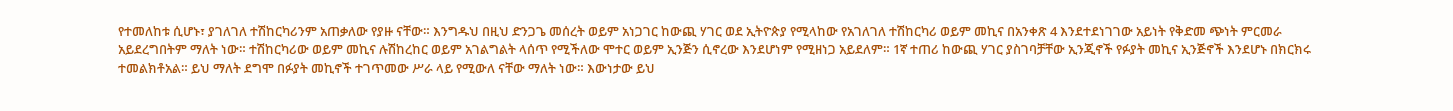የተመለከቱ ሲሆኑ፣ ያገለገለ ተሽከርካሪንም አጠቃለው የያዙ ናቸው። እንግዱህ በዚህ ድንጋጌ መሰረት ወይም አነጋገር ከውጪ ሃገር ወደ ኢትዮጵያ የሚላከው የአገለገለ ተሽከርካሪ ወይም መኪና በአንቀጽ 4 እንደተደነገገው አይነት የቅድመ ጭነት ምርመራ አይደረግበትም ማለት ነው። ተሽከርካሪው ወይም መኪና ሉሽከረከር ወይም አገልግልት ላሰጥ የሚችለው ሞተር ወይም ኢንጅን ሲኖረው እንደሆነም የሚዘነጋ አይደለም። 1ኛ ተጠሪ ከውጪ ሃገር ያስገባቻቸው ኢንጂኖች የፉያት መኪና ኢንጅኖች እንደሆኑ በክርክሩ ተመልክቶአል። ይህ ማለት ደግሞ በፉያት መኪኖች ተገጥመው ሥራ ላይ የሚውለ ናቸው ማለት ነው። እውነታው ይህ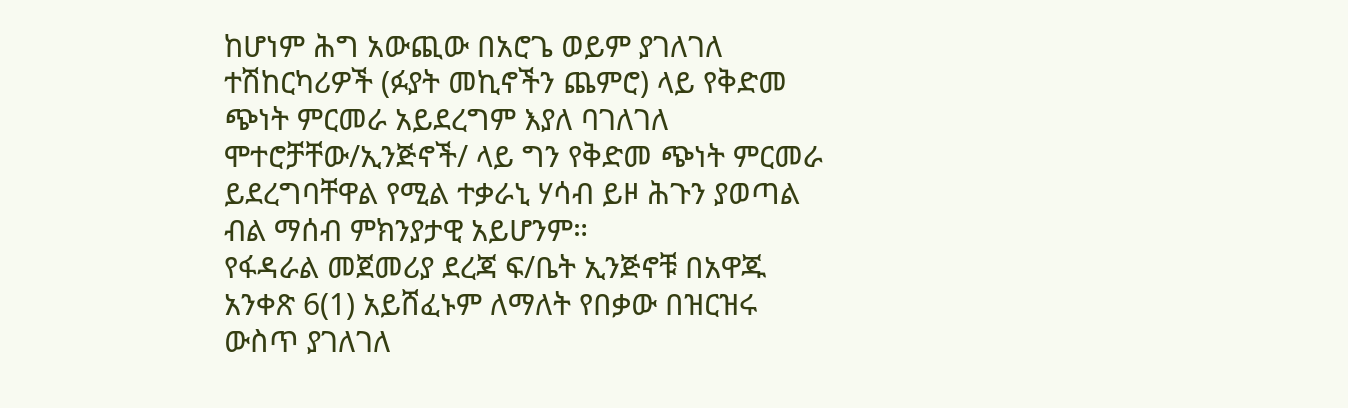ከሆነም ሕግ አውጪው በአሮጌ ወይም ያገለገለ ተሽከርካሪዎች (ፉያት መኪኖችን ጨምሮ) ላይ የቅድመ ጭነት ምርመራ አይደረግም እያለ ባገለገለ ሞተሮቻቸው/ኢንጅኖች/ ላይ ግን የቅድመ ጭነት ምርመራ ይደረግባቸዋል የሚል ተቃራኒ ሃሳብ ይዞ ሕጉን ያወጣል ብል ማሰብ ምክንያታዊ አይሆንም።
የፋዳራል መጀመሪያ ደረጃ ፍ/ቤት ኢንጅኖቹ በአዋጁ አንቀጽ 6(1) አይሸፈኑም ለማለት የበቃው በዝርዝሩ ውስጥ ያገለገለ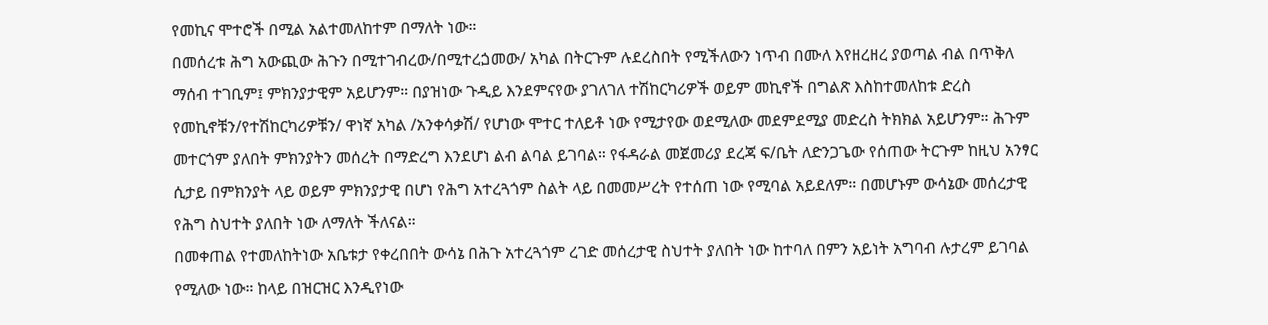የመኪና ሞተሮች በሚል አልተመለከተም በማለት ነው።
በመሰረቱ ሕግ አውጪው ሕጉን በሚተገብረው/በሚተረጏመው/ አካል በትርጉም ሉደረስበት የሚችለውን ነጥብ በሙለ እየዘረዘረ ያወጣል ብል በጥቅለ ማሰብ ተገቢም፤ ምክንያታዊም አይሆንም። በያዝነው ጉዲይ እንደምናየው ያገለገለ ተሽከርካሪዎች ወይም መኪኖች በግልጽ እስከተመለከቱ ድረስ የመኪኖቹን/የተሽከርካሪዎቹን/ ዋነኛ አካል /አንቀሳቃሽ/ የሆነው ሞተር ተለይቶ ነው የሚታየው ወደሚለው መደምደሚያ መድረስ ትክክል አይሆንም። ሕጉም መተርጎም ያለበት ምክንያትን መሰረት በማድረግ እንደሆነ ልብ ልባል ይገባል። የፋዳራል መጀመሪያ ደረጃ ፍ/ቤት ለድንጋጌው የሰጠው ትርጉም ከዚህ አንፃር ሲታይ በምክንያት ላይ ወይም ምክንያታዊ በሆነ የሕግ አተረጓጎም ስልት ላይ በመመሥረት የተሰጠ ነው የሚባል አይደለም። በመሆኑም ውሳኔው መሰረታዊ የሕግ ስህተት ያለበት ነው ለማለት ችለናል።
በመቀጠል የተመለከትነው አቤቱታ የቀረበበት ውሳኔ በሕጉ አተረጓጎም ረገድ መሰረታዊ ስህተት ያለበት ነው ከተባለ በምን አይነት አግባብ ሉታረም ይገባል የሚለው ነው። ከላይ በዝርዝር እንዲየነው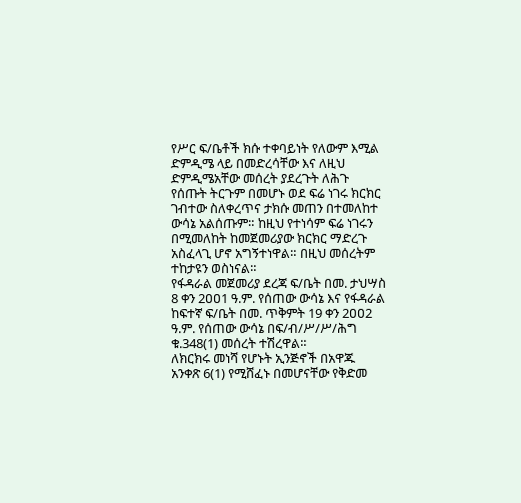የሥር ፍ/ቤቶች ክሱ ተቀባይነት የለውም እሚል ድምዲሜ ላይ በመድረሳቸው እና ለዚህ ድምዲሜአቸው መሰረት ያደረጉት ለሕጉ የሰጡት ትርጉም በመሆኑ ወደ ፍሬ ነገሩ ክርክር ገብተው ስለቀረጥና ታክሱ መጠን በተመለከተ ውሳኔ አልሰጡም። ከዚህ የተነሳም ፍሬ ነገሩን በሚመለከት ከመጀመሪያው ክርክር ማድረጉ አስፈላጊ ሆኖ አግኝተነዋል። በዚህ መሰረትም ተከታዩን ወስነናል።
የፋዳራል መጀመሪያ ደረጃ ፍ/ቤት በመ. ታህሣስ 8 ቀን 2ዐዐ1 ዓ.ም. የሰጠው ውሳኔ እና የፋዳራል ከፍተኛ ፍ/ቤት በመ. ጥቅምት 19 ቀን 2ዐዐ2 ዓ.ም. የሰጠው ውሳኔ በፍ/ብ/ሥ/ሥ/ሕግ ቁ.348(1) መሰረት ተሽረዋል።
ለክርክሩ መነሻ የሆኑት ኢንጅኖች በአዋጁ አንቀጽ 6(1) የሚሸፈኑ በመሆናቸው የቅድመ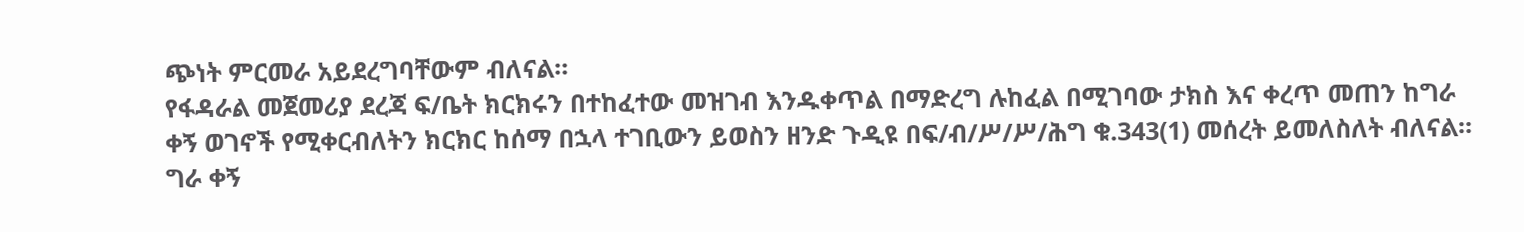ጭነት ምርመራ አይደረግባቸውም ብለናል።
የፋዳራል መጀመሪያ ደረጃ ፍ/ቤት ክርክሩን በተከፈተው መዝገብ እንዱቀጥል በማድረግ ሉከፈል በሚገባው ታክስ እና ቀረጥ መጠን ከግራ ቀኝ ወገኖች የሚቀርብለትን ክርክር ከሰማ በኋላ ተገቢውን ይወስን ዘንድ ጉዲዩ በፍ/ብ/ሥ/ሥ/ሕግ ቁ.343(1) መሰረት ይመለስለት ብለናል።
ግራ ቀኝ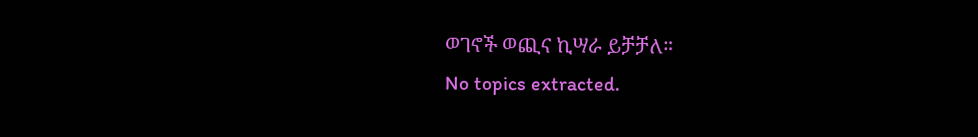ወገኖች ወጪና ኪሣራ ይቻቻለ።
No topics extracted.